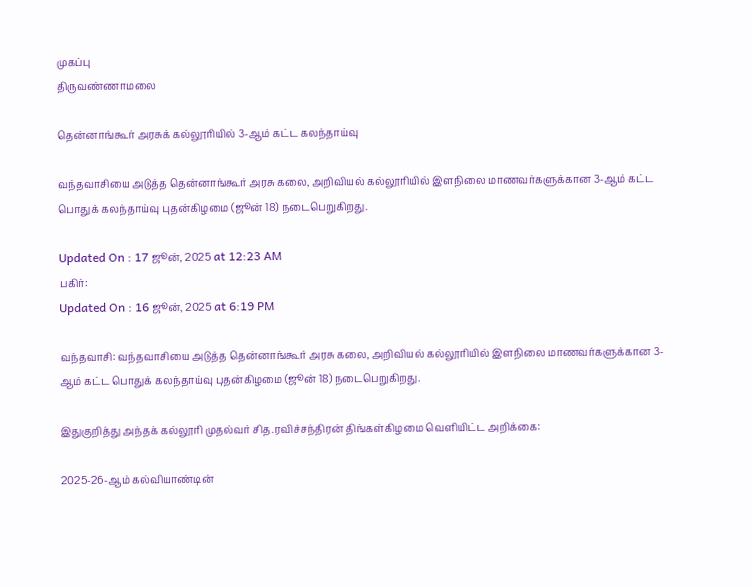முகப்பு
திருவண்ணாமலை

தென்னாங்கூர் அரசுக் கல்லூரியில் 3-ஆம் கட்ட கலந்தாய்வு

வந்தவாசியை அடுத்த தென்னாங்கூர் அரசு கலை, அறிவியல் கல்லூரியில் இளநிலை மாணவர்களுக்கான 3-ஆம் கட்ட பொதுக் கலந்தாய்வு புதன்கிழமை (ஜூன் 18) நடைபெறுகிறது.

Updated On : 17 ஜூன், 2025 at 12:23 AM
பகிர்:
Updated On : 16 ஜூன், 2025 at 6:19 PM

வந்தவாசி: வந்தவாசியை அடுத்த தென்னாங்கூர் அரசு கலை, அறிவியல் கல்லூரியில் இளநிலை மாணவர்களுக்கான 3-ஆம் கட்ட பொதுக் கலந்தாய்வு புதன்கிழமை (ஜூன் 18) நடைபெறுகிறது.

இதுகுறித்து அந்தக் கல்லூரி முதல்வர் சித.ரவிச்சந்திரன் திங்கள்கிழமை வெளியிட்ட அறிக்கை:

2025-26-ஆம் கல்வியாண்டின்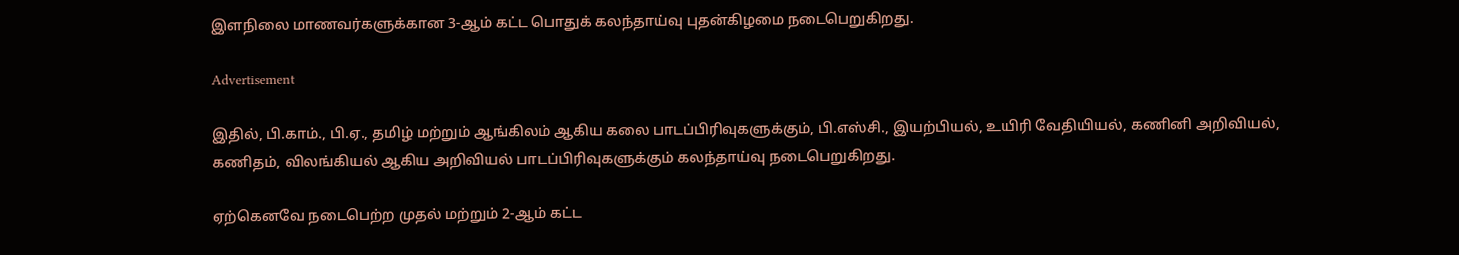இளநிலை மாணவர்களுக்கான 3-ஆம் கட்ட பொதுக் கலந்தாய்வு புதன்கிழமை நடைபெறுகிறது.

Advertisement

இதில், பி.காம்., பி.ஏ., தமிழ் மற்றும் ஆங்கிலம் ஆகிய கலை பாடப்பிரிவுகளுக்கும், பி.எஸ்சி., இயற்பியல், உயிரி வேதியியல், கணினி அறிவியல், கணிதம், விலங்கியல் ஆகிய அறிவியல் பாடப்பிரிவுகளுக்கும் கலந்தாய்வு நடைபெறுகிறது.

ஏற்கெனவே நடைபெற்ற முதல் மற்றும் 2-ஆம் கட்ட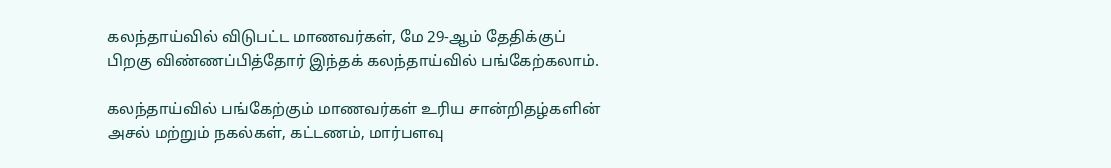கலந்தாய்வில் விடுபட்ட மாணவர்கள், மே 29-ஆம் தேதிக்குப் பிறகு விண்ணப்பித்தோர் இந்தக் கலந்தாய்வில் பங்கேற்கலாம்.

கலந்தாய்வில் பங்கேற்கும் மாணவர்கள் உரிய சான்றிதழ்களின் அசல் மற்றும் நகல்கள், கட்டணம், மார்பளவு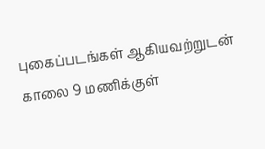புகைப்படங்கள் ஆகியவற்றுடன் காலை 9 மணிக்குள்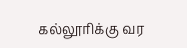கல்லூரிக்கு வர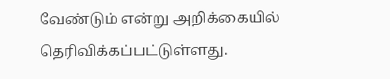வேண்டும் என்று அறிக்கையில் தெரிவிக்கப்பட்டுள்ளது.